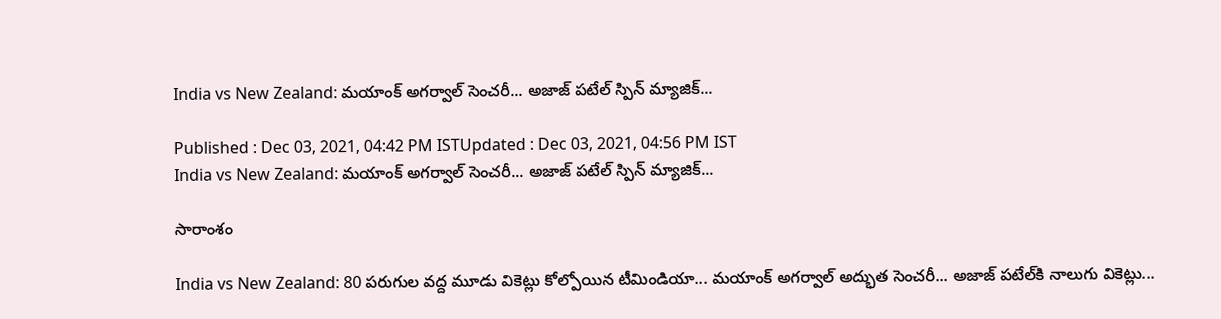India vs New Zealand: మయాంక్ అగర్వాల్ సెంచరీ... అజాజ్ పటేల్ స్పిన్ మ్యాజిక్...

Published : Dec 03, 2021, 04:42 PM ISTUpdated : Dec 03, 2021, 04:56 PM IST
India vs New Zealand: మయాంక్ అగర్వాల్ సెంచరీ... అజాజ్ పటేల్ స్పిన్ మ్యాజిక్...

సారాంశం

India vs New Zealand: 80 పరుగుల వద్ద మూడు వికెట్లు కోల్పోయిన టీమిండియా... మయాంక్ అగర్వాల్ అద్భుత సెంచరీ... అజాజ్ పటేల్‌కి నాలుగు వికెట్లు...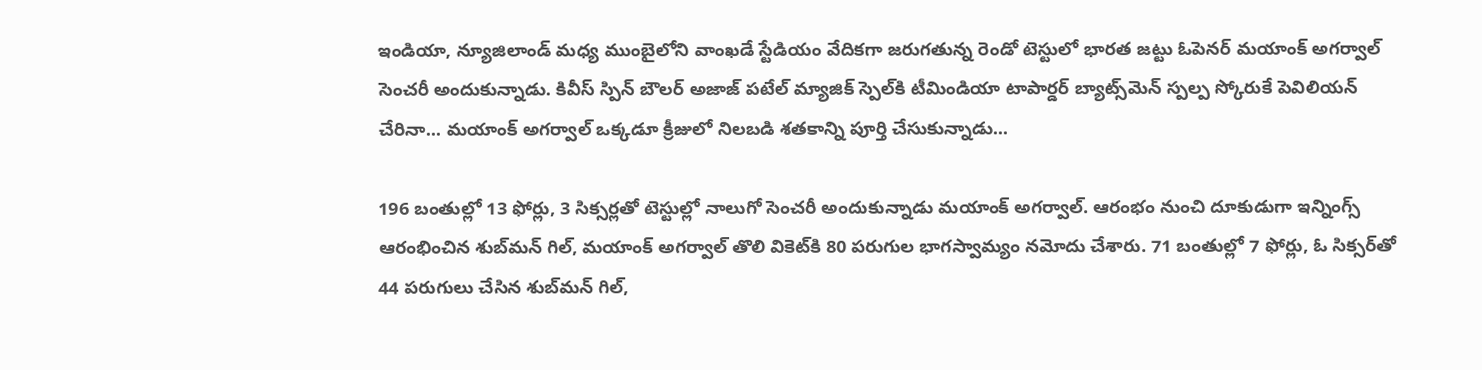ఇండియా, న్యూజిలాండ్ మధ్య ముంబైలోని వాంఖడే స్టేడియం వేదికగా జరుగతున్న రెండో టెస్టులో భారత జట్టు ఓపెనర్ మయాంక్ అగర్వాల్ సెంచరీ అందుకున్నాడు. కివీస్ స్పిన్ బౌలర్ అజాజ్ పటేల్ మ్యాజిక్ స్పెల్‌కి టీమిండియా టాపార్డర్ బ్యాట్స్‌మెన్ స్పల్ప స్కోరుకే పెవిలియన్ చేరినా... మయాంక్ అగర్వాల్ ఒక్కడూ క్రీజులో నిలబడి శతకాన్ని పూర్తి చేసుకున్నాడు...

196 బంతుల్లో 13 ఫోర్లు, 3 సిక్సర్లతో టెస్టుల్లో నాలుగో సెంచరీ అందుకున్నాడు మయాంక్ అగర్వాల్. ఆరంభం నుంచి దూకుడుగా ఇన్నింగ్స్ ఆరంభించిన శుబ్‌మన్ గిల్, మయాంక్ అగర్వాల్ తొలి వికెట్‌కి 80 పరుగుల భాగస్వామ్యం నమోదు చేశారు. 71 బంతుల్లో 7 ఫోర్లు, ఓ సిక్సర్‌తో 44 పరుగులు చేసిన శుబ్‌మన్ గిల్,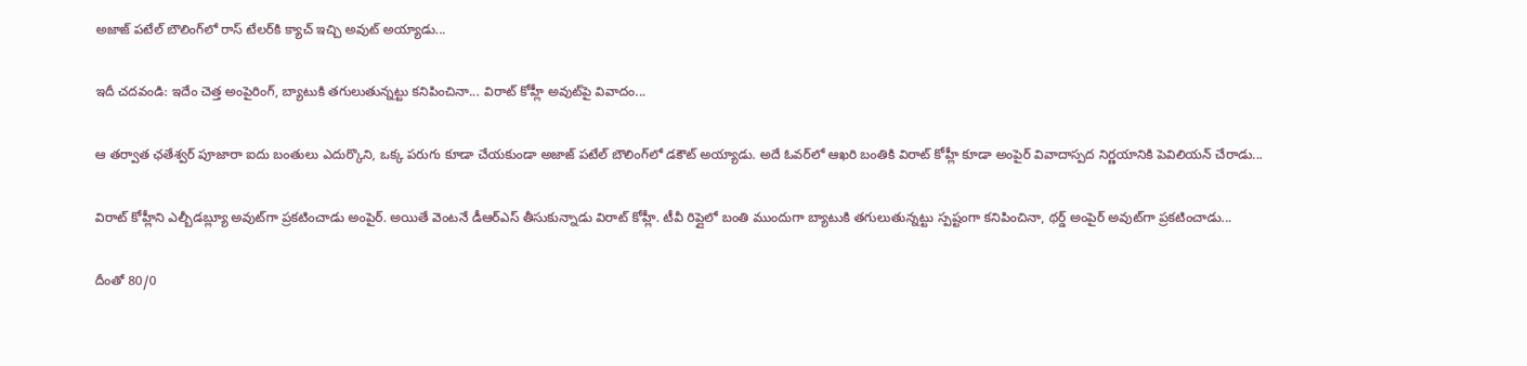అజాజ్ పటేల్ బౌలింగ్‌లో రాస్ టేలర్‌కి క్యాచ్ ఇచ్చి అవుట్ అయ్యాడు...

ఇదీ చదవండి: ఇదేం చెత్త అంపైరింగ్, బ్యాటుకి తగులుతున్నట్టు కనిపించినా... విరాట్ కోహ్లీ అవుట్‌పై వివాదం...

ఆ తర్వాత ఛతేశ్వర్ పూజారా ఐదు బంతులు ఎదుర్కొని, ఒక్క పరుగు కూడా చేయకుండా అజాజ్ పటేల్ బౌలింగ్‌లో డకౌట్ అయ్యాడు. అదే ఓవర్‌లో ఆఖరి బంతికి విరాట్ కోహ్లీ కూడా అంపైర్ వివాదాస్పద నిర్ణయానికి పెవిలియన్ చేరాడు...

విరాట్ కోహ్లీని ఎల్బీడబ్ల్యూ అవుట్‌గా ప్రకటించాడు అంపైర్. అయితే వెంటనే డీఆర్‌ఎస్ తీసుకున్నాడు విరాట్ కోహ్లీ. టీవీ రిప్లైలో బంతి ముందుగా బ్యాటుకి తగులుతున్నట్టు స్పష్టంగా కనిపించినా, థర్డ్ అంపైర్ అవుట్‌గా ప్రకటించాడు...

దీంతో 80/0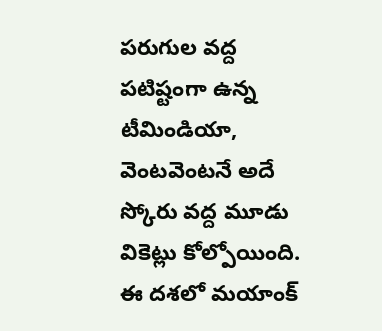పరుగుల వద్ద పటిష్టంగా ఉన్న టీమిండియా, వెంటవెంటనే అదే స్కోరు వద్ద మూడు వికెట్లు కోల్పోయింది. ఈ దశలో మయాంక్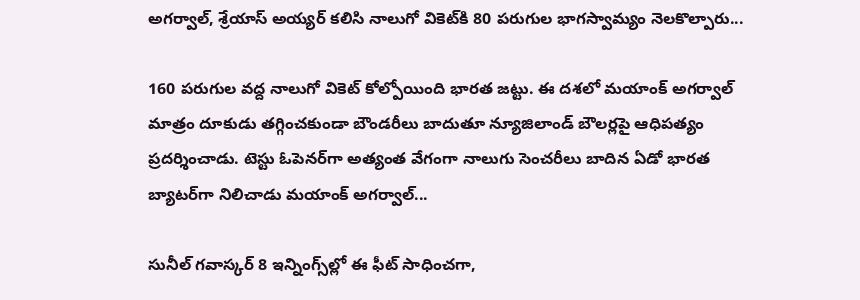అగర్వాల్, శ్రేయాస్ అయ్యర్ కలిసి నాలుగో వికెట్‌కి 80 పరుగుల భాగస్వామ్యం నెలకొల్పారు...

160 పరుగుల వద్ద నాలుగో వికెట్ కోల్పోయింది భారత జట్టు. ఈ దశలో మయాంక్ అగర్వాల్ మాత్రం దూకుడు తగ్గించకుండా బౌండరీలు బాదుతూ న్యూజిలాండ్ బౌలర్లపై ఆధిపత్యం ప్రదర్శించాడు. టెస్టు ఓపెనర్‌గా అత్యంత వేగంగా నాలుగు సెంచరీలు బాదిన ఏడో భారత బ్యాటర్‌గా నిలిచాడు మయాంక్ అగర్వాల్...

సునీల్ గవాస్కర్ 8 ఇన్నింగ్స్‌ల్లో ఈ ఫీట్ సాధించగా,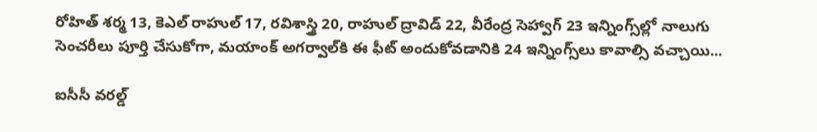రోహిత్ శర్మ 13, కెఎల్ రాహుల్ 17, రవిశాస్త్రి 20, రాహుల్ ద్రావిడ్ 22, వీరేంద్ర సెహ్వాగ్ 23 ఇన్నింగ్స్‌ల్లో నాలుగు సెంచరీలు పూర్తి చేసుకోగా, మయాంక్ అగర్వాల్‌కి ఈ ఫీట్ అందుకోవడానికి 24 ఇన్నింగ్స్‌లు కావాల్సి వచ్చాయి...

ఐసీసీ వరల్డ్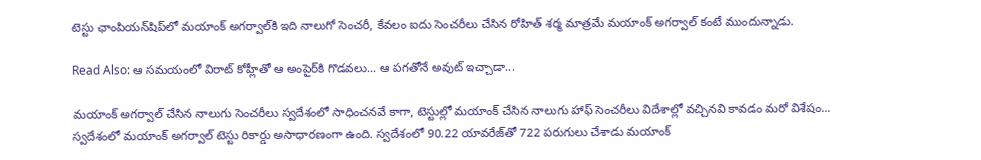టెస్టు ఛాంపియన్‌షిప్‌లో మయాంక్ అగర్వాల్‌కి ఇది నాలుగో సెంచరీ, కేవలం ఐదు సెంచరీలు చేసిన రోహిత్ శర్మ మాత్రమే మయాంక్ అగర్వాల్ కంటే ముందున్నాడు.

Read Also: ఆ సమయంలో విరాట్ కోహ్లీతో ఆ అంపైర్‌కి గొడవలు... ఆ పగతోనే అవుట్ ఇచ్చాడా...

మయాంక్ అగర్వాల్ చేసిన నాలుగు సెంచరీలు స్వదేశంలో సాధించనవే కాగా, టెస్టుల్లో మయాంక్ చేసిన నాలుగు హాఫ్ సెంచరీలు విదేశాల్లో వచ్చినవి కావడం మరో విశేషం... స్వదేశంలో మయాంక్ అగర్వాల్‌ టెస్టు రికార్డు అసాధారణంగా ఉంది. స్వదేశంలో 90.22 యావరేజ్‌తో 722 పరుగులు చేశాడు మయాంక్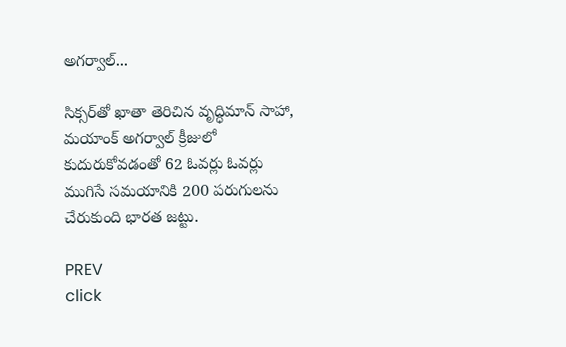అగర్వాల్...

సిక్సర్‌తో ఖాతా తెరిచిన వృద్ధిమాన్ సాహా, మయాంక్ అగర్వాల్ క్రీజులో కుదురుకోవడంతో 62 ఓవర్లు ఓవర్లు ముగిసే సమయానికి 200 పరుగులను చేరుకుంది భారత జట్టు.

PREV
click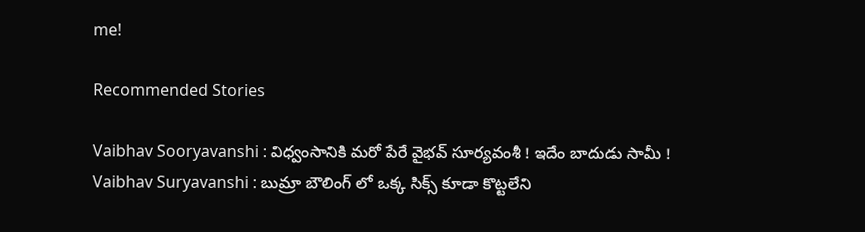me!

Recommended Stories

Vaibhav Sooryavanshi : విధ్వంసానికి మరో పేరే వైభవ్ సూర్యవంశీ ! ఇదేం బాదుడు సామీ !
Vaibhav Suryavanshi : బుమ్రా బౌలింగ్ లో ఒక్క సిక్స్ కూడా కొట్టలేని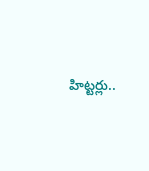హిట్టర్లు..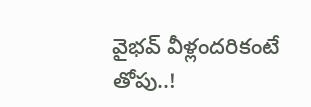వైభవ్ వీళ్లందరికంటే తోపు..!